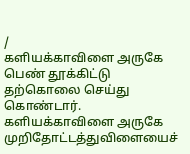/
களியக்காவிளை அருகே பெண் தூக்கிட்டு தற்கொலை செய்து கொண்டார்.
களியக்காவிளை அருகே முறிதோட்டத்துவிளையைச்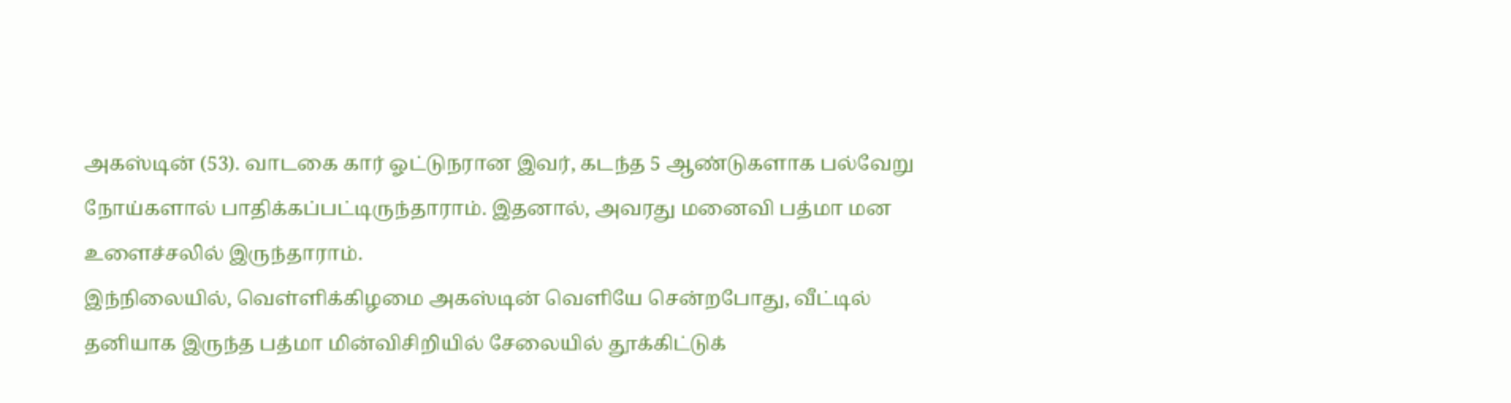அகஸ்டின் (53). வாடகை கார் ஓட்டுநரான இவர், கடந்த 5 ஆண்டுகளாக பல்வேறு நோய்களால் பாதிக்கப்பட்டிருந்தாராம். இதனால், அவரது மனைவி பத்மா மன உளைச்சலில் இருந்தாராம்.
இந்நிலையில், வெள்ளிக்கிழமை அகஸ்டின் வெளியே சென்றபோது, வீட்டில் தனியாக இருந்த பத்மா மின்விசிறியில் சேலையில் தூக்கிட்டுக்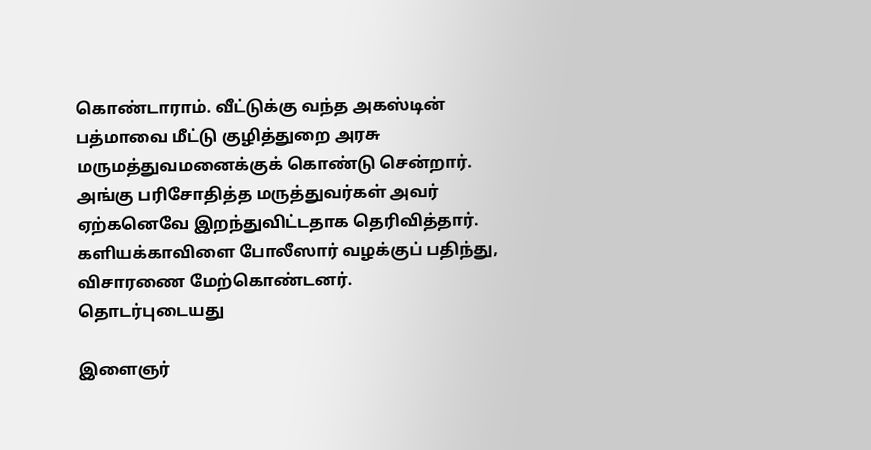கொண்டாராம். வீட்டுக்கு வந்த அகஸ்டின் பத்மாவை மீட்டு குழித்துறை அரசு மருமத்துவமனைக்குக் கொண்டு சென்றார். அங்கு பரிசோதித்த மருத்துவர்கள் அவர் ஏற்கனெவே இறந்துவிட்டதாக தெரிவித்தார். களியக்காவிளை போலீஸார் வழக்குப் பதிந்து, விசாரணை மேற்கொண்டனர்.
தொடர்புடையது

இளைஞர்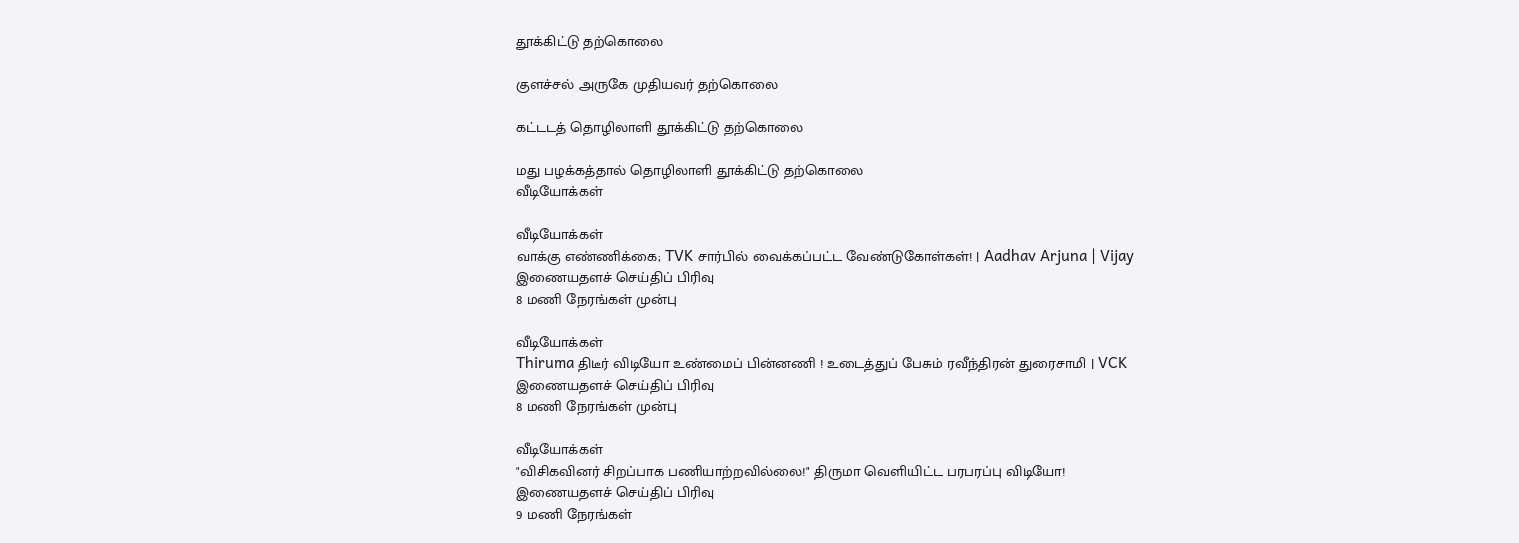தூக்கிட்டு தற்கொலை

குளச்சல் அருகே முதியவர் தற்கொலை

கட்டடத் தொழிலாளி தூக்கிட்டு தற்கொலை

மது பழக்கத்தால் தொழிலாளி தூக்கிட்டு தற்கொலை
வீடியோக்கள்

வீடியோக்கள்
வாக்கு எண்ணிக்கை; TVK சார்பில் வைக்கப்பட்ட வேண்டுகோள்கள்! | Aadhav Arjuna | Vijay
இணையதளச் செய்திப் பிரிவு
8 மணி நேரங்கள் முன்பு

வீடியோக்கள்
Thiruma திடீர் விடியோ உண்மைப் பின்னணி ! உடைத்துப் பேசும் ரவீந்திரன் துரைசாமி | VCK
இணையதளச் செய்திப் பிரிவு
8 மணி நேரங்கள் முன்பு

வீடியோக்கள்
"விசிகவினர் சிறப்பாக பணியாற்றவில்லை!" திருமா வெளியிட்ட பரபரப்பு விடியோ!
இணையதளச் செய்திப் பிரிவு
9 மணி நேரங்கள்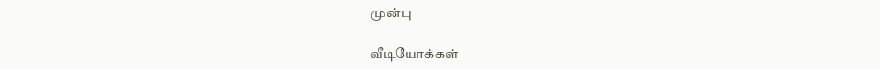முன்பு

வீடியோக்கள்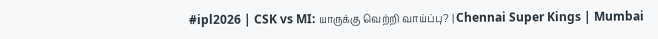#ipl2026 | CSK vs MI: யாருக்கு வெற்றி வாய்ப்பு? | Chennai Super Kings | Mumbai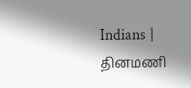Indians |
தினமணி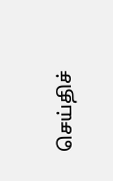செய்திச்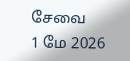சேவை
1 மே 2026